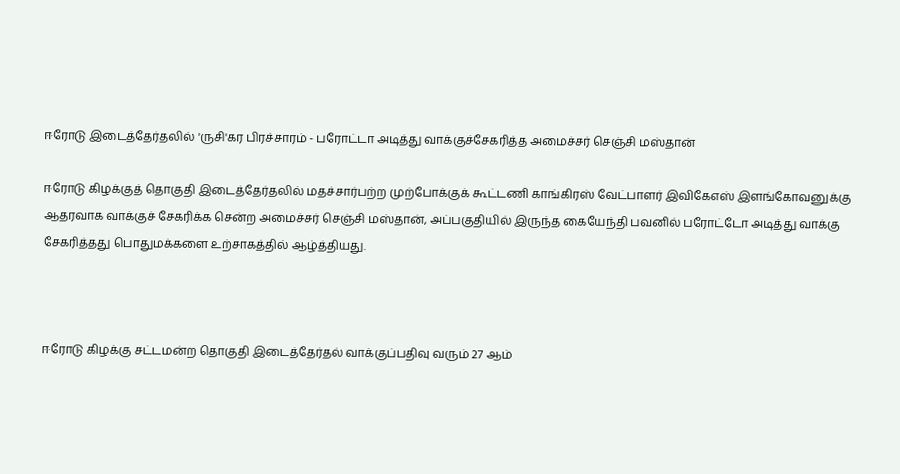ஈரோடு இடைத்தேர்தலில் 'ருசி'கர பிரச்சாரம் - பரோட்டா அடித்து வாக்குச்சேகரித்த அமைச்சர் செஞ்சி மஸ்தான்

ஈரோடு கிழக்குத் தொகுதி இடைத்தேர்தலில் மதச்சார்பற்ற முற்போக்குக் கூட்டணி காங்கிரஸ் வேட்பாளர் இவிகேஎஸ் இளங்கோவனுக்கு ஆதரவாக வாக்குச் சேகரிக்க சென்ற அமைச்சர் செஞ்சி மஸ்தான், அப்பகுதியில் இருந்த கையேந்தி பவனில் பரோட்டோ அடித்து வாக்கு சேகரித்தது பொதுமக்களை உற்சாகத்தில் ஆழ்த்தியது.



ஈரோடு கிழக்கு சட்டமன்ற தொகுதி இடைத்தேர்தல் வாக்குப்பதிவு வரும் 27 ஆம்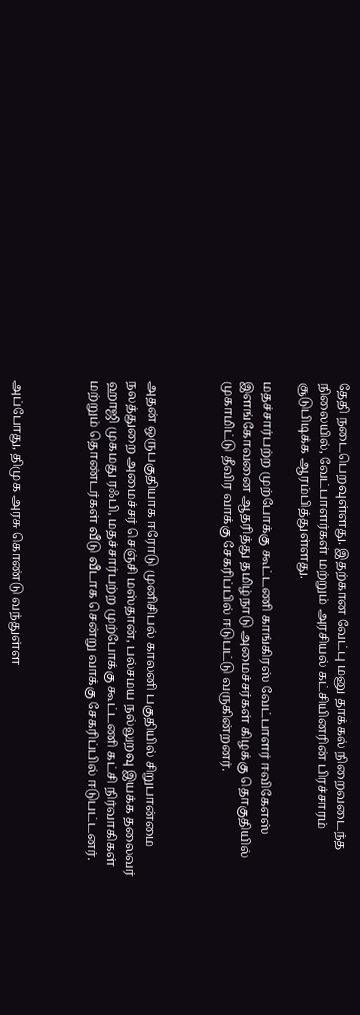தேதி நடைபெறவுள்ளது. இதற்கான வேட்பு மனு தாக்கல் நிறைவடைந்த நிலையில், வேட்பாளர்கள் மற்றும் அரசியல் கட்சியினரின் பிரச்சாரம் சூடுபிடிக்க ஆரம்பித்துள்ளது.

மதச்சார்பற்ற முற்போக்கு கூட்டணி காங்கிரஸ் வேட்பாளர் ஈவிகேஎஸ் இளங்கோவனை ஆதரித்து தமிழ்நாடு அமைச்சர்கள் கிழக்கு தொகுதியில் முகாமிட்டு தீவிர வாக்கு சேகரிப்பில் ஈடுபட்டு வருகின்றனர்.



அதன் ஒருபகுதியாக ஈரோடு முனிசிபல் காலனி பகுதியில் சிறுபான்மை நலத்துறை அமைச்சர் செஞ்சி மஸ்தான், பல்சமய நல்லுறவு இயக்க தலைவர் ஹாஜி முகமது ரஃபி, மதச்சார்பற்ற முற்போக்கு கூட்டணி கட்சி நிர்வாகிகள் மற்றும் தொண்டர்கள் வீடு வீடாக சென்று வாக்கு சேகரிப்பில் ஈடுபட்டனர்.



அப்போது, திமுக அரசு கொண்டு வந்துள்ள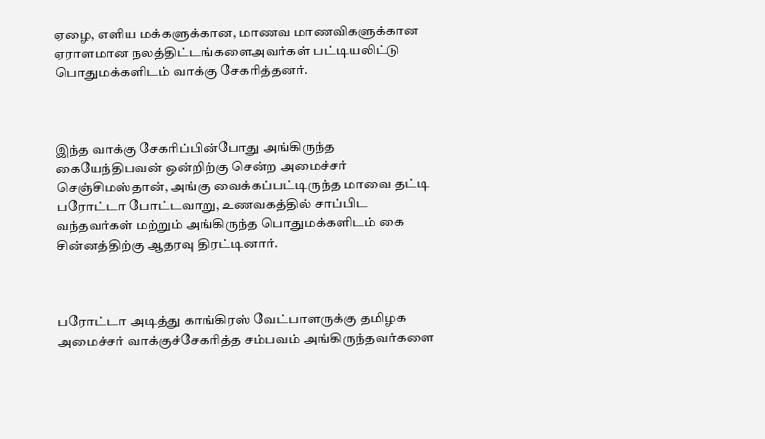ஏழை, எளிய மக்களுக்கான, மாணவ மாணவிகளுக்கான ஏராளமான நலத்திட்டங்களைஅவர்கள் பட்டியலிட்டு பொதுமக்களிடம் வாக்கு சேகரித்தனர்.



இந்த வாக்கு சேகரிப்பின்போது அங்கிருந்த கையேந்திபவன் ஒன்றிற்கு சென்ற அமைச்சர் செஞ்சிமஸ்தான், அங்கு வைக்கப்பட்டிருந்த மாவை தட்டி பரோட்டா போட்டவாறு, உணவகத்தில் சாப்பிட வந்தவர்கள் மற்றும் அங்கிருந்த பொதுமக்களிடம் கை சின்னத்திற்கு ஆதரவு திரட்டினார்.



பரோட்டா அடித்து காங்கிரஸ் வேட்பாளருக்கு தமிழக அமைச்சர் வாக்குச்சேகரித்த சம்பவம் அங்கிருந்தவர்களை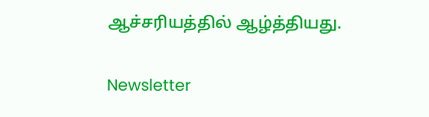ஆச்சரியத்தில் ஆழ்த்தியது.

Newsletter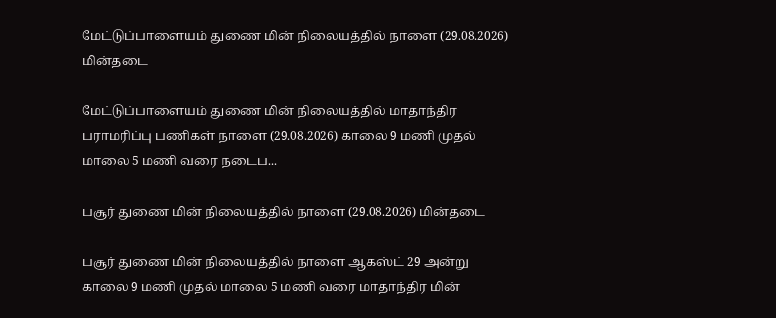மேட்டுப்பாளையம் துணை மின் நிலையத்தில் நாளை (29.08.2026) மின்தடை

மேட்டுப்பாளையம் துணை மின் நிலையத்தில் மாதாந்திர பராமரிப்பு பணிகள் நாளை (29.08.2026) காலை 9 மணி முதல் மாலை 5 மணி வரை நடைப...

பசூர் துணை மின் நிலையத்தில் நாளை (29.08.2026) மின்தடை

பசூர் துணை மின் நிலையத்தில் நாளை ஆகஸ்ட் 29 அன்று காலை 9 மணி முதல் மாலை 5 மணி வரை மாதாந்திர மின்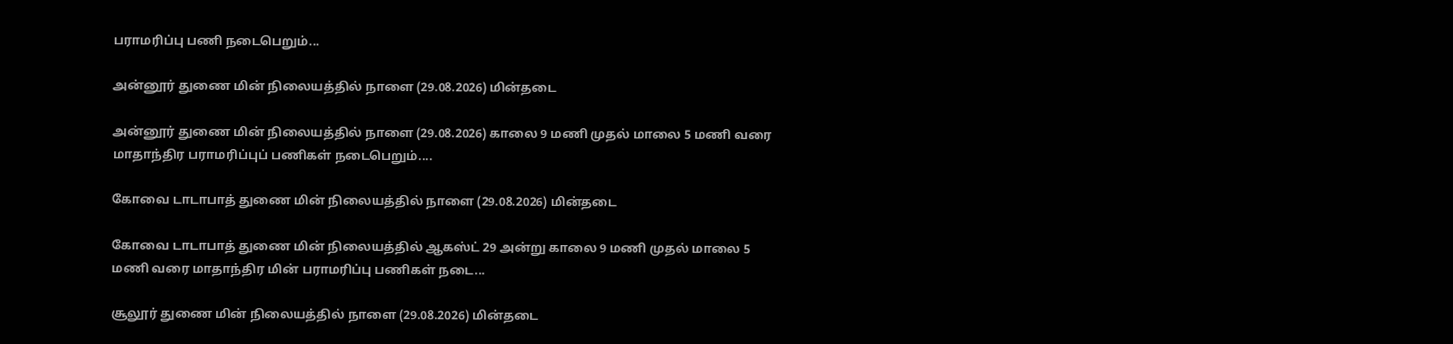பராமரிப்பு பணி நடைபெறும்...

அன்னூர் துணை மின் நிலையத்தில் நாளை (29.08.2026) மின்தடை

அன்னூர் துணை மின் நிலையத்தில் நாளை (29.08.2026) காலை 9 மணி முதல் மாலை 5 மணி வரை மாதாந்திர பராமரிப்புப் பணிகள் நடைபெறும்....

கோவை டாடாபாத் துணை மின் நிலையத்தில் நாளை (29.08.2026) மின்தடை

கோவை டாடாபாத் துணை மின் நிலையத்தில் ஆகஸ்ட் 29 அன்று காலை 9 மணி முதல் மாலை 5 மணி வரை மாதாந்திர மின் பராமரிப்பு பணிகள் நடை...

சூலூர் துணை மின் நிலையத்தில் நாளை (29.08.2026) மின்தடை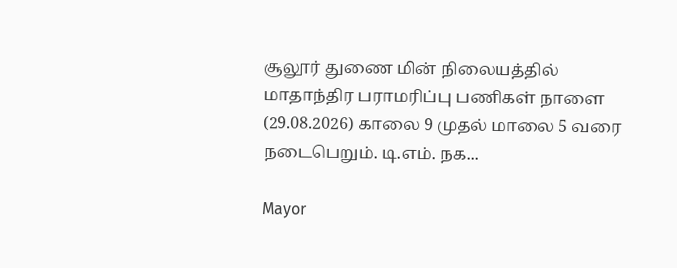சூலூர் துணை மின் நிலையத்தில் மாதாந்திர பராமரிப்பு பணிகள் நாளை (29.08.2026) காலை 9 முதல் மாலை 5 வரை நடைபெறும். டி.எம். நக...

Mayor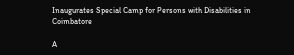Inaugurates Special Camp for Persons with Disabilities in Coimbatore

A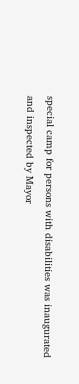special camp for persons with disabilities was inaugurated and inspected by Mayor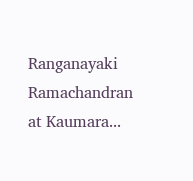Ranganayaki Ramachandran at Kaumara...